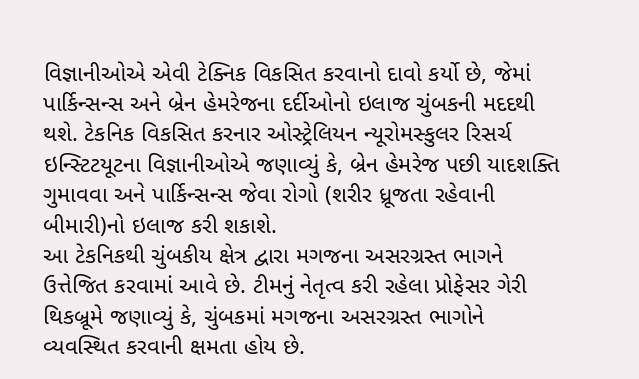વિજ્ઞાનીઓએ એવી ટેક્નિક વિકસિત કરવાનો દાવો કર્યો છે, જેમાં પાર્કિન્સન્સ અને બ્રેન હેમરેજના દર્દીઓનો ઇલાજ ચુંબકની મદદથી થશે. ટેકનિક વિકસિત કરનાર ઓસ્ટ્રેલિયન ન્યૂરોમસ્કુલર રિસર્ચ ઇન્સ્ટિટયૂટના વિજ્ઞાનીઓએ જણાવ્યું કે, બ્રેન હેમરેજ પછી યાદશક્તિ ગુમાવવા અને પાર્કિન્સન્સ જેવા રોગો (શરીર ધ્રૂજતા રહેવાની બીમારી)નો ઇલાજ કરી શકાશે.
આ ટેકનિકથી ચુંબકીય ક્ષેત્ર દ્વારા મગજના અસરગ્રસ્ત ભાગને ઉત્તેજિત કરવામાં આવે છે. ટીમનું નેતૃત્વ કરી રહેલા પ્રોફેસર ગેરી થિકબ્રૂમે જણાવ્યું કે, ચુંબકમાં મગજના અસરગ્રસ્ત ભાગોને વ્યવસ્થિત કરવાની ક્ષમતા હોય છે.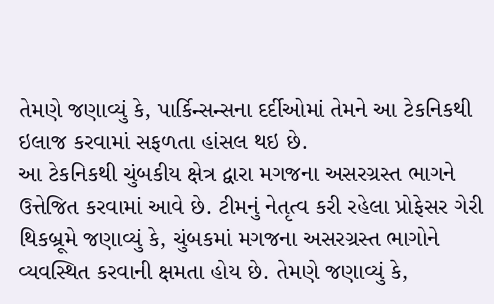તેમણે જણાવ્યું કે, પાર્કિન્સન્સના દર્દીઓમાં તેમને આ ટેકનિકથી ઇલાજ કરવામાં સફળતા હાંસલ થઇ છે.
આ ટેકનિકથી ચુંબકીય ક્ષેત્ર દ્વારા મગજના અસરગ્રસ્ત ભાગને ઉત્તેજિત કરવામાં આવે છે. ટીમનું નેતૃત્વ કરી રહેલા પ્રોફેસર ગેરી થિકબ્રૂમે જણાવ્યું કે, ચુંબકમાં મગજના અસરગ્રસ્ત ભાગોને વ્યવસ્થિત કરવાની ક્ષમતા હોય છે. તેમણે જણાવ્યું કે,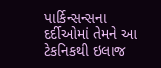પાર્કિન્સન્સના દર્દીઓમાં તેમને આ ટેકનિકથી ઇલાજ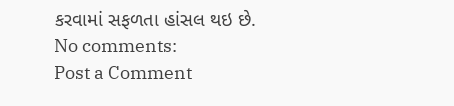કરવામાં સફળતા હાંસલ થઇ છે.
No comments:
Post a Comment